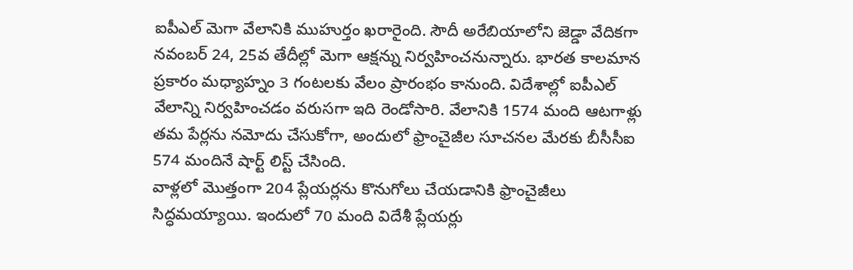ఐపీఎల్ మెగా వేలానికి ముహుర్తం ఖరారైంది. సౌదీ అరేబియాలోని జెడ్డా వేదికగా నవంబర్ 24, 25వ తేదీల్లో మెగా ఆక్షన్ను నిర్వహించనున్నారు. భారత కాలమాన ప్రకారం మధ్యాహ్నం 3 గంటలకు వేలం ప్రారంభం కానుంది. విదేశాల్లో ఐపీఎల్ వేలాన్ని నిర్వహించడం వరుసగా ఇది రెండోసారి. వేలానికి 1574 మంది ఆటగాళ్లు తమ పేర్లను నమోదు చేసుకోగా, అందులో ఫ్రాంచైజీల సూచనల మేరకు బీసీసీఐ 574 మందినే షార్ట్ లిస్ట్ చేసింది.
వాళ్లలో మొత్తంగా 204 ప్లేయర్లను కొనుగోలు చేయడానికి ఫ్రాంచైజీలు సిద్ధమయ్యాయి. ఇందులో 70 మంది విదేశీ ప్లేయర్లు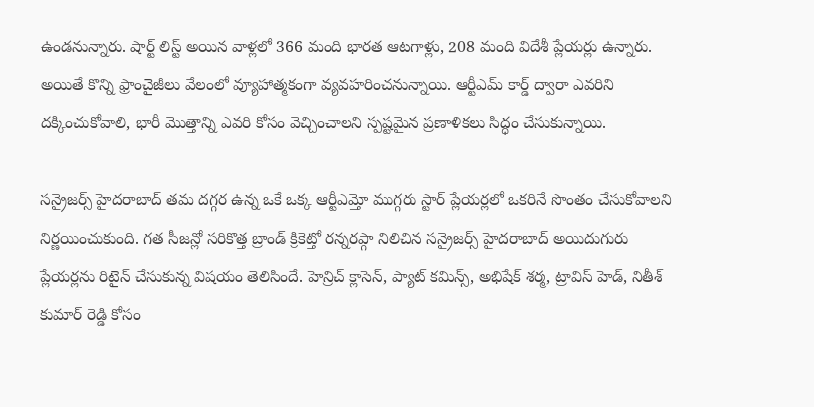ఉండనున్నారు. షార్ట్ లిస్ట్ అయిన వాళ్లలో 366 మంది భారత ఆటగాళ్లు, 208 మంది విదేశీ ప్లేయర్లు ఉన్నారు. అయితే కొన్ని ఫ్రాంచైజీలు వేలంలో వ్యూహాత్మకంగా వ్యవహరించనున్నాయి. ఆర్టీఎమ్ కార్డ్ ద్వారా ఎవరిని దక్కించుకోవాలి, భారీ మొత్తాన్ని ఎవరి కోసం వెచ్చించాలని స్పష్టమైన ప్రణాళికలు సిద్ధం చేసుకున్నాయి.

సన్రైజర్స్ హైదరాబాద్ తమ దగ్గర ఉన్న ఒకే ఒక్క ఆర్టీఎమ్తో ముగ్గరు స్టార్ ప్లేయర్లలో ఒకరినే సొంతం చేసుకోవాలని నిర్ణయించుకుంది. గత సీజన్లో సరికొత్త బ్రాండ్ క్రికెట్తో రన్నరప్గా నిలిచిన సన్రైజర్స్ హైదరాబాద్ అయిదుగురు ప్లేయర్లను రిటైన్ చేసుకున్న విషయం తెలిసిందే. హెన్రిచ్ క్లాసెన్, ప్యాట్ కమిన్స్, అభిషేక్ శర్మ, ట్రావిస్ హెడ్, నితీశ్ కుమార్ రెడ్డి కోసం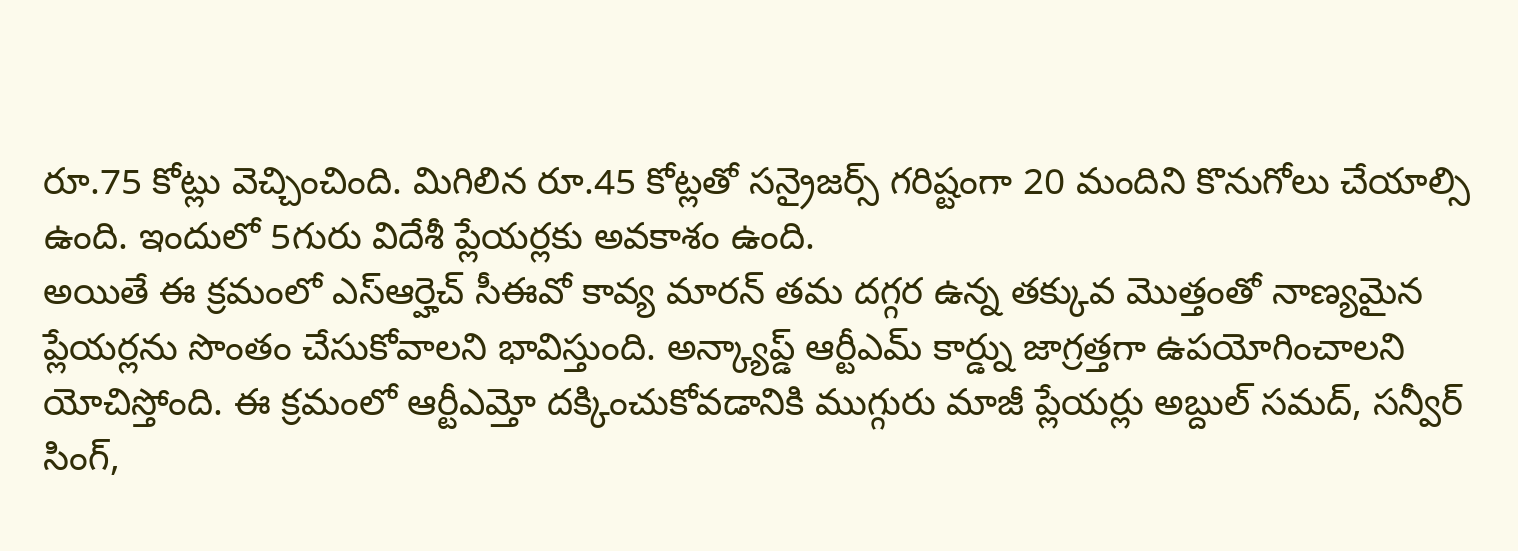రూ.75 కోట్లు వెచ్చించింది. మిగిలిన రూ.45 కోట్లతో సన్రైజర్స్ గరిష్టంగా 20 మందిని కొనుగోలు చేయాల్సి ఉంది. ఇందులో 5గురు విదేశీ ప్లేయర్లకు అవకాశం ఉంది.
అయితే ఈ క్రమంలో ఎస్ఆర్హెచ్ సీఈవో కావ్య మారన్ తమ దగ్గర ఉన్న తక్కువ మొత్తంతో నాణ్యమైన ప్లేయర్లను సొంతం చేసుకోవాలని భావిస్తుంది. అన్క్యాప్డ్ ఆర్టీఎమ్ కార్డ్ను జాగ్రత్తగా ఉపయోగించాలని యోచిస్తోంది. ఈ క్రమంలో ఆర్టీఎమ్తో దక్కించుకోవడానికి ముగ్గురు మాజీ ప్లేయర్లు అబ్దుల్ సమద్, సన్వీర్ సింగ్,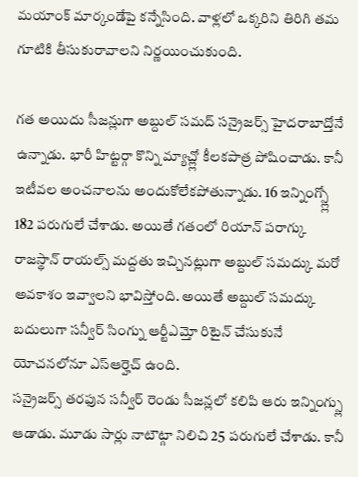మయాంక్ మార్కండేపై కన్నేసింది. వాళ్లలో ఒక్కరిని తిరిగి తమ గూటికి తీసుకురావాలని నిర్ణయించుకుంది.

గత అయిదు సీజన్లుగా అబ్దుల్ సమద్ సన్రైజర్స్ హైదరాబాద్తోనే ఉన్నాడు. భారీ హిట్టర్గా కొన్ని మ్యాచ్ల్లో కీలకపాత్ర పోషించాడు. కానీ ఇటీవల అంచనాలను అందుకోలేకపోతున్నాడు. 16 ఇన్నింగ్స్ల్లో 182 పరుగులే చేశాడు. అయితే గతంలో రియాన్ పరాగ్కు రాజస్థాన్ రాయల్స్ మద్దతు ఇచ్చినట్లుగా అబ్దుల్ సమద్కు మరో అవకాశం ఇవ్వాలని భావిస్తోంది. అయితే అబ్దుల్ సమద్కు బదులుగా సన్వీర్ సింగ్ను ఆర్టీఎమ్తో రిటైన్ చేసుకునే యోచనలోనూ ఎస్ఆర్హెచ్ ఉంది.
సన్రైజర్స్ తరఫున సన్వీర్ రెండు సీజన్లలో కలిపి ఆరు ఇన్నింగ్స్లు ఆడాడు. మూడు సార్లు నాటౌట్గా నిలిచి 25 పరుగులే చేశాడు. కానీ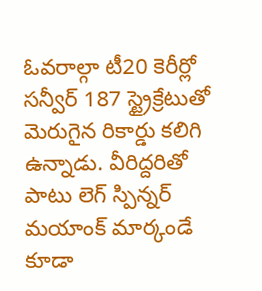ఓవరాల్గా టీ20 కెరీర్లో సన్వీర్ 187 స్ట్రైక్రేటుతో మెరుగైన రికార్డు కలిగి ఉన్నాడు. వీరిద్దరితో పాటు లెగ్ స్పిన్నర్ మయాంక్ మార్కండే కూడా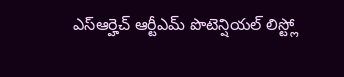ఎస్ఆర్హెచ్ ఆర్టీఎమ్ పొటెన్షియల్ లిస్ట్లో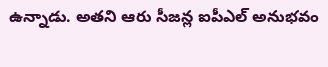ఉన్నాడు. అతని ఆరు సీజన్ల ఐపీఎల్ అనుభవం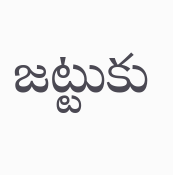జట్టుకు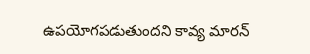ఉపయోగపడుతుందని కావ్య మారన్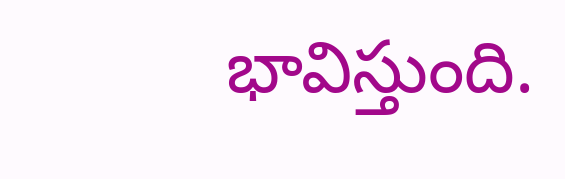భావిస్తుంది.